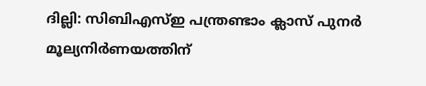ദില്ലി: സിബിഎസ്ഇ പന്ത്രണ്ടാം ക്ലാസ് പുനർ മൂല്യനിർണയത്തിന്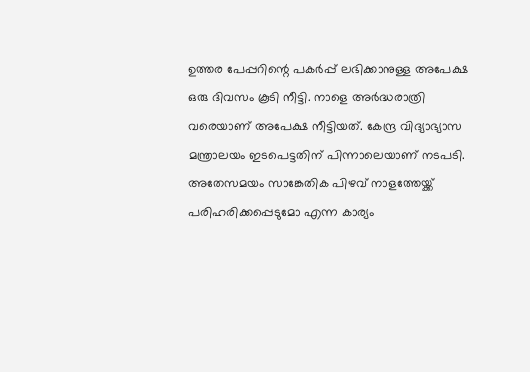ഉത്തര പേപ്പറിന്റെ പകർപ്പ് ലഭിക്കാനുള്ള അപേക്ഷ ഒരു ദിവസം കൂടി നീട്ടി. നാളെ അർദ്ധരാത്രി വരെയാണ് അപേക്ഷ നീട്ടിയത്. കേന്ദ്ര വിദ്യാഭ്യാസ മന്ത്രാലയം ഇടപെട്ടതിന് പിന്നാലെയാണ് നടപടി. അതേസമയം സാങ്കേതിക പിഴവ് നാളത്തേയ്ക്ക് പരിഹരിക്കപ്പെടുമോ എന്ന കാര്യം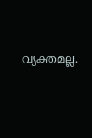വ്യക്തമല്ല.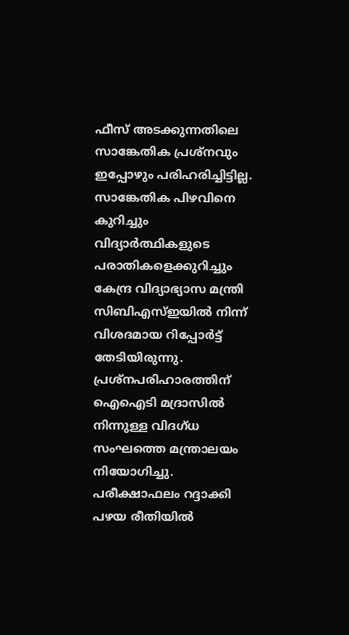ഫീസ് അടക്കുന്നതിലെ സാങ്കേതിക പ്രശ്നവും ഇപ്പോഴും പരിഹരിച്ചിട്ടില്ല.
സാങ്കേതിക പിഴവിനെ കുറിച്ചും വിദ്യാർത്ഥികളുടെ പരാതികളെക്കുറിച്ചും കേന്ദ്ര വിദ്യാഭ്യാസ മന്ത്രി സിബിഎസ്ഇയിൽ നിന്ന് വിശദമായ റിപ്പോർട്ട് തേടിയിരുന്നു. പ്രശ്നപരിഹാരത്തിന് ഐഐടി മദ്രാസിൽ നിന്നുള്ള വിദഗ്ധ സംഘത്തെ മന്ത്രാലയം നിയോഗിച്ചു. പരീക്ഷാഫലം റദ്ദാക്കി പഴയ രീതിയിൽ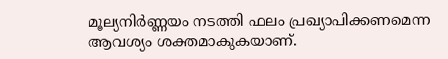മൂല്യനിർണ്ണയം നടത്തി ഫലം പ്രഖ്യാപിക്കണമെന്ന ആവശ്യം ശക്തമാകുകയാണ്.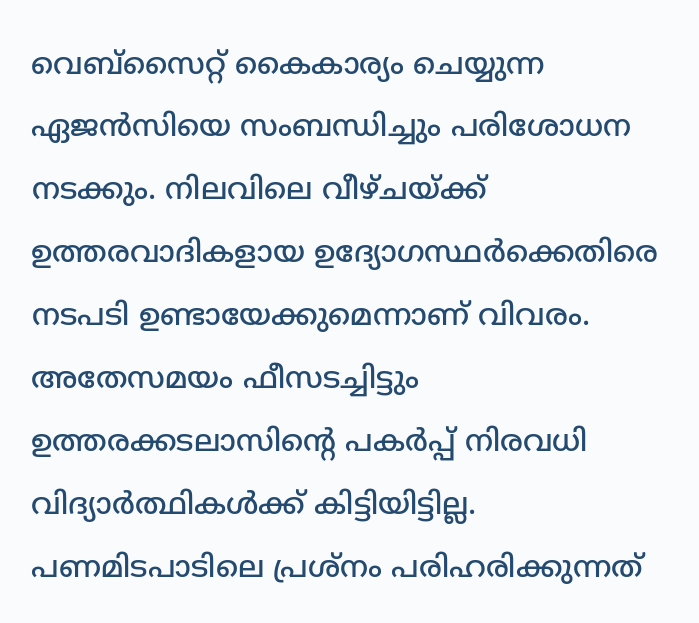വെബ്സൈറ്റ് കൈകാര്യം ചെയ്യുന്ന ഏജൻസിയെ സംബന്ധിച്ചും പരിശോധന നടക്കും. നിലവിലെ വീഴ്ചയ്ക്ക് ഉത്തരവാദികളായ ഉദ്യോഗസ്ഥർക്കെതിരെ നടപടി ഉണ്ടായേക്കുമെന്നാണ് വിവരം. അതേസമയം ഫീസടച്ചിട്ടും ഉത്തരക്കടലാസിന്റെ പകർപ്പ് നിരവധി വിദ്യാർത്ഥികൾക്ക് കിട്ടിയിട്ടില്ല. പണമിടപാടിലെ പ്രശ്നം പരിഹരിക്കുന്നത്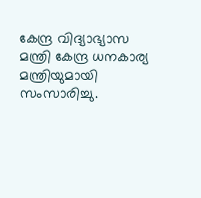കേന്ദ്ര വിദ്യാഭ്യാസ മന്ത്രി കേന്ദ്ര ധനകാര്യ മന്ത്രിയുമായി സംസാരിച്ചു.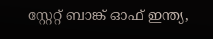സ്റ്റേറ്റ് ബാങ്ക് ഓഫ് ഇന്ത്യ,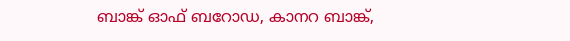ബാങ്ക് ഓഫ് ബറോഡ, കാനറ ബാങ്ക്,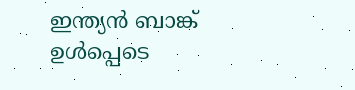ഇന്ത്യൻ ബാങ്ക് ഉൾപ്പെടെ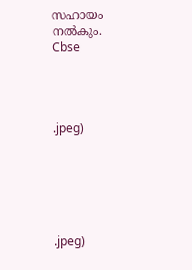സഹായം നൽകും.
Cbse




.jpeg)






.jpeg)